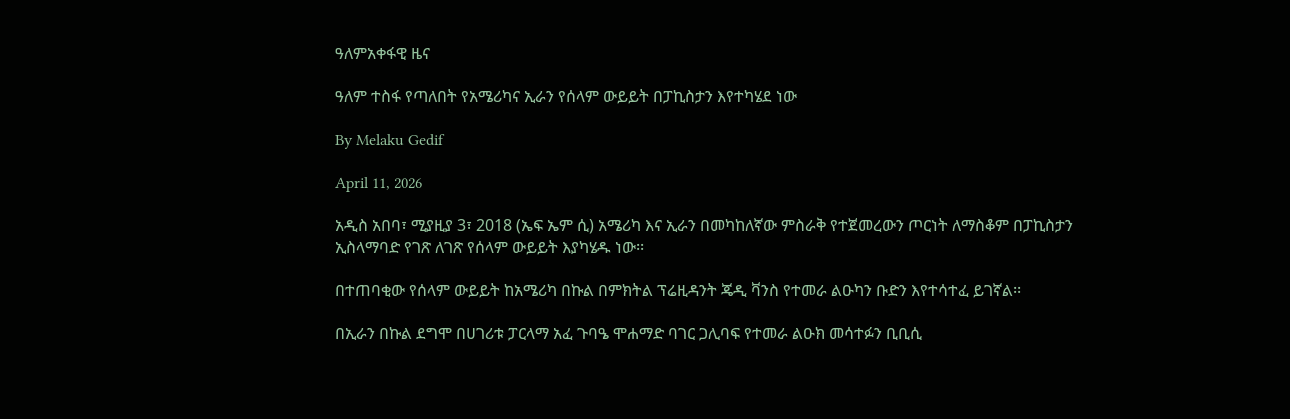ዓለምአቀፋዊ ዜና

ዓለም ተስፋ የጣለበት የአሜሪካና ኢራን የሰላም ውይይት በፓኪስታን እየተካሄደ ነው

By Melaku Gedif

April 11, 2026

አዲስ አበባ፣ ሚያዚያ 3፣ 2018 (ኤፍ ኤም ሲ) አሜሪካ እና ኢራን በመካከለኛው ምስራቅ የተጀመረውን ጦርነት ለማስቆም በፓኪስታን ኢስላማባድ የገጽ ለገጽ የሰላም ውይይት እያካሄዱ ነው፡፡

በተጠባቂው የሰላም ውይይት ከአሜሪካ በኩል በምክትል ፕሬዚዳንት ጄዲ ቫንስ የተመራ ልዑካን ቡድን እየተሳተፈ ይገኛል፡፡

በኢራን በኩል ደግሞ በሀገሪቱ ፓርላማ አፈ ጉባዔ ሞሐማድ ባገር ጋሊባፍ የተመራ ልዑክ መሳተፉን ቢቢሲ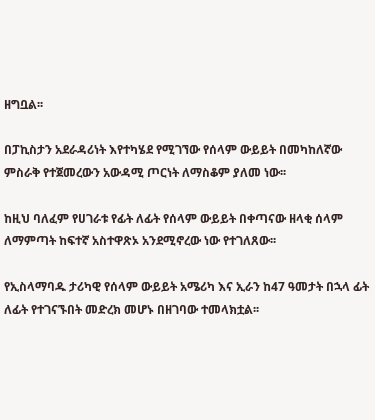ዘግቧል፡፡

በፓኪስታን አደራዳሪነት እየተካሄደ የሚገኘው የሰላም ውይይት በመካከለኛው ምስራቅ የተጀመረውን አውዳሚ ጦርነት ለማስቆም ያለመ ነው፡፡

ከዚህ ባለፈም የሀገራቱ የፊት ለፊት የሰላም ውይይት በቀጣናው ዘላቂ ሰላም ለማምጣት ከፍተኛ አስተዋጽኦ አንደሚኖረው ነው የተገለጸው፡፡

የኢስላማባዱ ታሪካዊ የሰላም ውይይት አሜሪካ እና ኢራን ከ47 ዓመታት በኋላ ፊት ለፊት የተገናኙበት መድረክ መሆኑ በዘገባው ተመላክቷል፡፡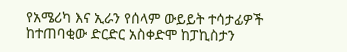የአሜሪካ እና ኢራን የሰላም ውይይት ተሳታፊዎች ከተጠባቂው ድርድር አስቀድሞ ከፓኪስታን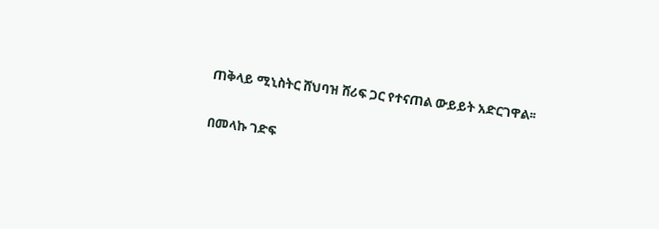ጠቅላይ ሚኒስትር ሸህባዝ ሸሪፍ ጋር የተናጠል ውይይት አድርገዋል፡፡

በመላኩ ገድፍ